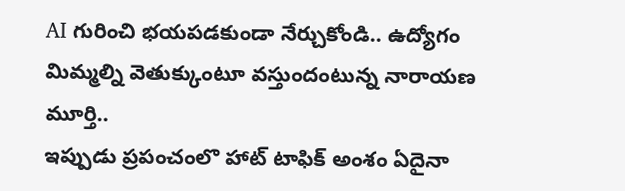AI గురించి భయపడకుండా నేర్చుకోండి.. ఉద్యోగం మిమ్మల్ని వెతుక్కుంటూ వస్తుందంటున్న నారాయణ మూర్తి..
ఇప్పుడు ప్రపంచంలొ హాట్ టాఫిక్ అంశం ఏదైనా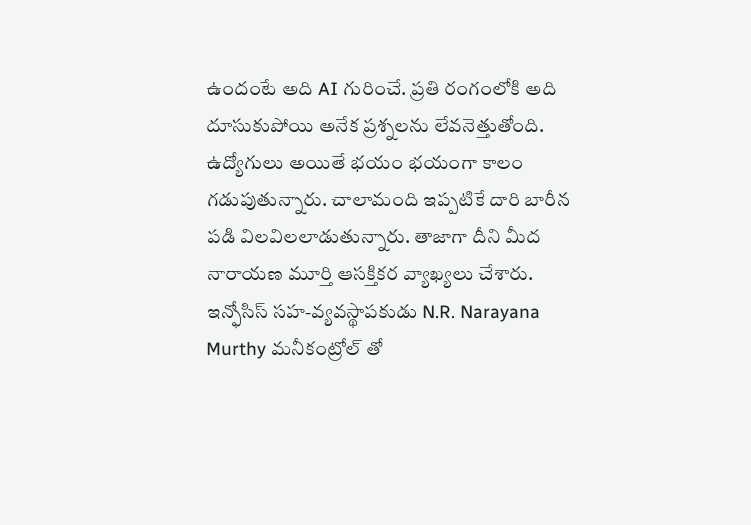ఉందంటే అది AI గురించే. ప్రతి రంగంలోకి అది దూసుకుపోయి అనేక ప్రశ్నలను లేవనెత్తుతోంది. ఉద్యోగులు అయితే భయం భయంగా కాలం గడుపుతున్నారు. చాలామంది ఇప్పటికే దారి బారీన పడి విలవిలలాడుతున్నారు. తాజాగా దీని మీద నారాయణ మూర్తి ఆసక్తికర వ్యాఖ్యలు చేశారు. ఇన్ఫోసిస్ సహ-వ్యవస్థాపకుడు N.R. Narayana Murthy మనీకంట్రోల్ తో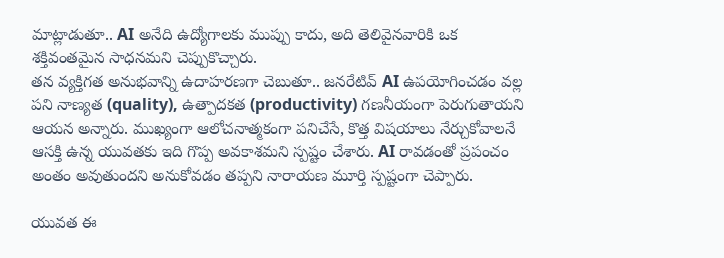మాట్లాడుతూ.. AI అనేది ఉద్యోగాలకు ముప్పు కాదు, అది తెలివైనవారికి ఒక శక్తివంతమైన సాధనమని చెప్పుకొచ్చారు.
తన వ్యక్తిగత అనుభవాన్ని ఉదాహరణగా చెబుతూ.. జనరేటివ్ AI ఉపయోగించడం వల్ల పని నాణ్యత (quality), ఉత్పాదకత (productivity) గణనీయంగా పెరుగుతాయని ఆయన అన్నారు. ముఖ్యంగా ఆలోచనాత్మకంగా పనిచేసే, కొత్త విషయాలు నేర్చుకోవాలనే ఆసక్తి ఉన్న యువతకు ఇది గొప్ప అవకాశమని స్పష్టం చేశారు. AI రావడంతో ప్రపంచం అంతం అవుతుందని అనుకోవడం తప్పని నారాయణ మూర్తి స్పష్టంగా చెప్పారు.

యువత ఈ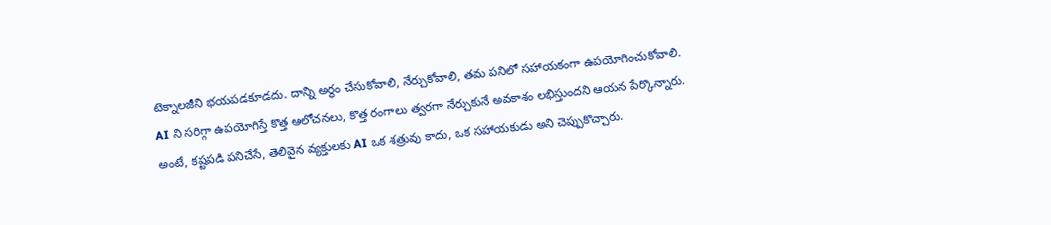టెక్నాలజీని భయపడకూడదు. దాన్ని అర్థం చేసుకోవాలి, నేర్చుకోవాలి, తమ పనిలో సహాయకంగా ఉపయోగించుకోవాలి. AI ని సరిగ్గా ఉపయోగిస్తే కొత్త ఆలోచనలు, కొత్త రంగాలు త్వరగా నేర్చుకునే అవకాశం లభిస్తుందని ఆయన పేర్కొన్నారు. అంటే, కష్టపడి పనిచేసే, తెలివైన వ్యక్తులకు AI ఒక శత్రువు కాదు, ఒక సహాయకుడు అని చెప్పుకొచ్చారు.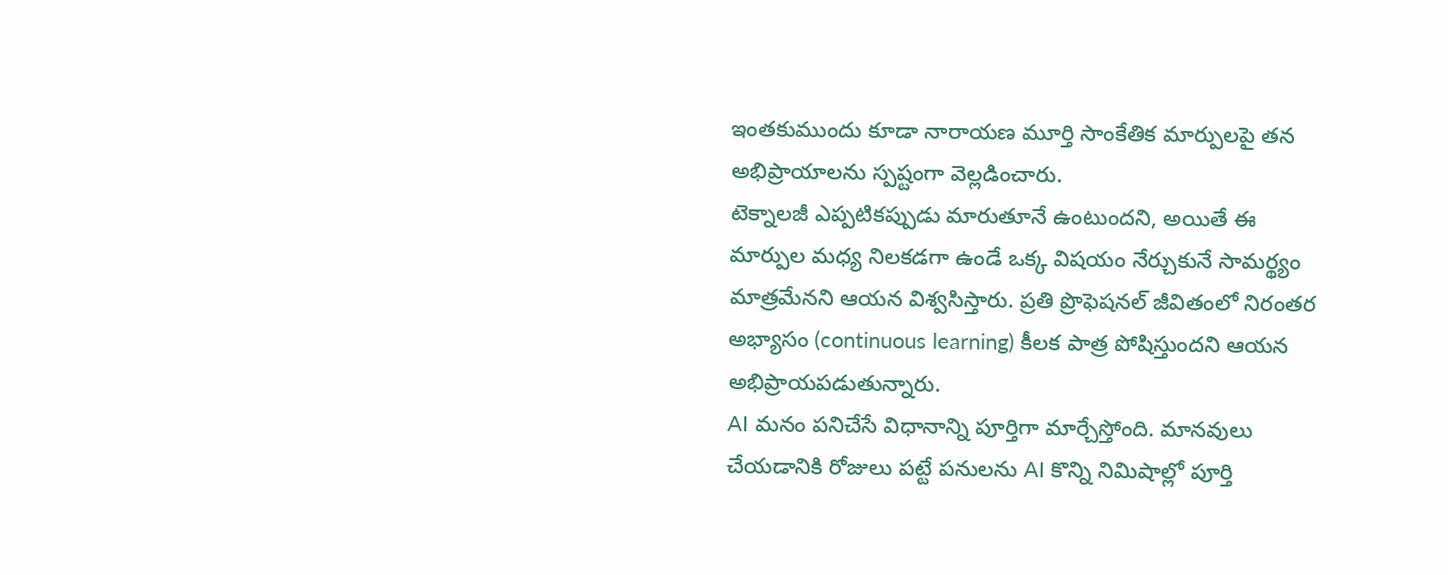ఇంతకుముందు కూడా నారాయణ మూర్తి సాంకేతిక మార్పులపై తన అభిప్రాయాలను స్పష్టంగా వెల్లడించారు.
టెక్నాలజీ ఎప్పటికప్పుడు మారుతూనే ఉంటుందని, అయితే ఈ మార్పుల మధ్య నిలకడగా ఉండే ఒక్క విషయం నేర్చుకునే సామర్థ్యం మాత్రమేనని ఆయన విశ్వసిస్తారు. ప్రతి ప్రొఫెషనల్ జీవితంలో నిరంతర అభ్యాసం (continuous learning) కీలక పాత్ర పోషిస్తుందని ఆయన అభిప్రాయపడుతున్నారు.
AI మనం పనిచేసే విధానాన్ని పూర్తిగా మార్చేస్తోంది. మానవులు చేయడానికి రోజులు పట్టే పనులను AI కొన్ని నిమిషాల్లో పూర్తి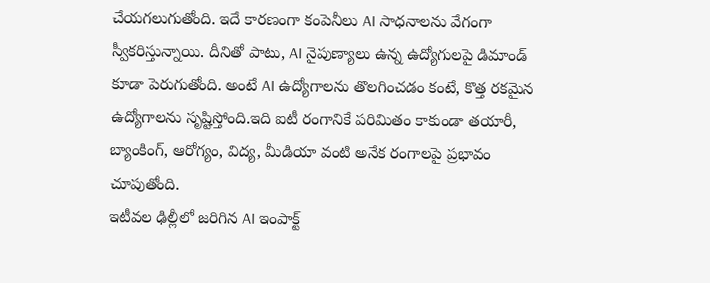చేయగలుగుతోంది. ఇదే కారణంగా కంపెనీలు AI సాధనాలను వేగంగా స్వీకరిస్తున్నాయి. దీనితో పాటు, AI నైపుణ్యాలు ఉన్న ఉద్యోగులపై డిమాండ్ కూడా పెరుగుతోంది. అంటే AI ఉద్యోగాలను తొలగించడం కంటే, కొత్త రకమైన ఉద్యోగాలను సృష్టిస్తోంది.ఇది ఐటీ రంగానికే పరిమితం కాకుండా తయారీ, బ్యాంకింగ్, ఆరోగ్యం, విద్య, మీడియా వంటి అనేక రంగాలపై ప్రభావం చూపుతోంది.
ఇటీవల ఢిల్లీలో జరిగిన AI ఇంపాక్ట్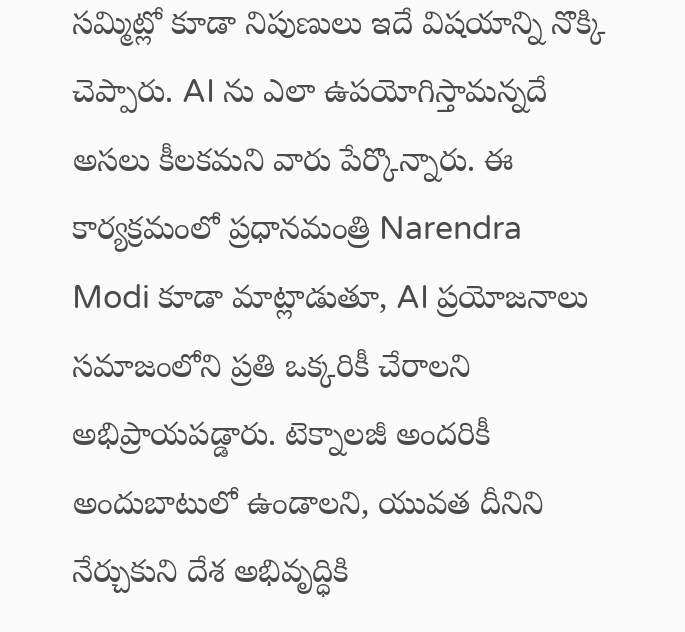సమ్మిట్లో కూడా నిపుణులు ఇదే విషయాన్ని నొక్కి చెప్పారు. AI ను ఎలా ఉపయోగిస్తామన్నదే అసలు కీలకమని వారు పేర్కొన్నారు. ఈ కార్యక్రమంలో ప్రధానమంత్రి Narendra Modi కూడా మాట్లాడుతూ, AI ప్రయోజనాలు సమాజంలోని ప్రతి ఒక్కరికీ చేరాలని అభిప్రాయపడ్డారు. టెక్నాలజీ అందరికీ అందుబాటులో ఉండాలని, యువత దీనిని నేర్చుకుని దేశ అభివృద్ధికి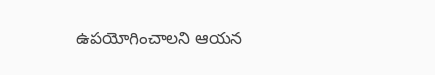ఉపయోగించాలని ఆయన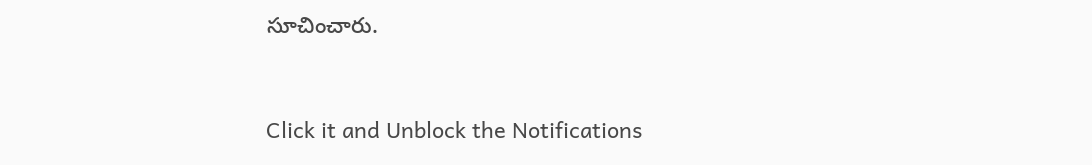సూచించారు.


Click it and Unblock the Notifications